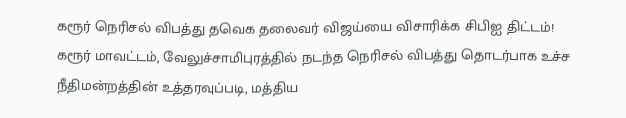கரூர் நெரிசல் விபத்து தவெக தலைவர் விஜய்யை விசாரிக்க சிபிஐ திட்டம்!
கரூர் மாவட்டம், வேலுச்சாமிபுரத்தில் நடந்த நெரிசல் விபத்து தொடர்பாக உச்ச நீதிமன்றத்தின் உத்தரவுப்படி, மத்திய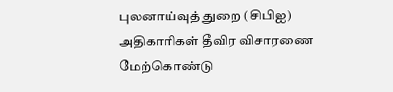புலனாய்வுத் துறை (சிபிஐ) அதிகாரிகள் தீவிர விசாரணை மேற்கொண்டு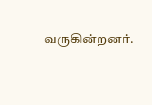வருகின்றனர்.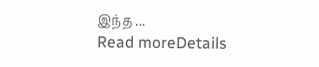இந்த ...
Read moreDetails